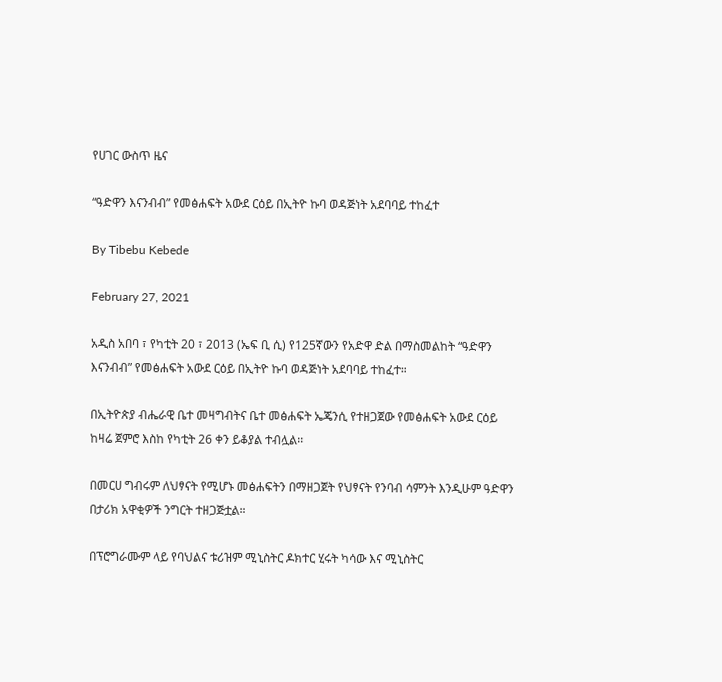የሀገር ውስጥ ዜና

“ዓድዋን እናንብብ” የመፅሐፍት አውደ ርዕይ በኢትዮ ኩባ ወዳጅነት አደባባይ ተከፈተ

By Tibebu Kebede

February 27, 2021

አዲስ አበባ ፣ የካቲት 20 ፣ 2013 (ኤፍ ቢ ሲ) የ125ኛውን የአድዋ ድል በማስመልከት “ዓድዋን እናንብብ” የመፅሐፍት አውደ ርዕይ በኢትዮ ኩባ ወዳጅነት አደባባይ ተከፈተ።

በኢትዮጵያ ብሔራዊ ቤተ መዛግብትና ቤተ መፅሐፍት ኤጄንሲ የተዘጋጀው የመፅሐፍት አውደ ርዕይ ከዛሬ ጀምሮ እስከ የካቲት 26 ቀን ይቆያል ተብሏል፡፡

በመርሀ ግብሩም ለህፃናት የሚሆኑ መፅሐፍትን በማዘጋጀት የህፃናት የንባብ ሳምንት እንዲሁም ዓድዋን በታሪክ አዋቂዎች ንግርት ተዘጋጅቷል።

በፕሮግራሙም ላይ የባህልና ቱሪዝም ሚኒስትር ዶክተር ሂሩት ካሳው እና ሚኒስትር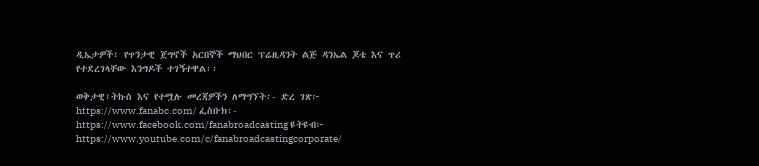ዲኤታዎች፣ የጥንታዊ ጀግኖች አርበኞች ማህበር ፕሬዚዳንት ልጅ ዳንኤል ጆቴ እና ጥሪ የተደረገላቸው እንግዶች ተገኝተዋል፡፡

ወቅታዊ፣ትኩስ እና የተሟሉ መረጃዎችን ለማግኘት፡- ድረ ገጽ፦ https://www.fanabc.com/ ፌስቡክ፡- https://www.facebook.com/fanabroadcasting ዩትዩብ፦ https://www.youtube.com/c/fanabroadcastingcorporate/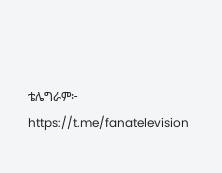ቴሌግራም፦ https://t.me/fanatelevision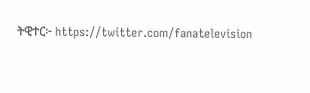ትዊተር፦ https://twitter.com/fanatelevision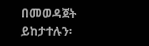በመወዳጀት ይከታተሉን፡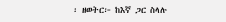፡ ዘወትር፦ ከእኛ ጋር ስላሉ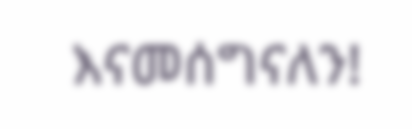እናመሰግናለን!